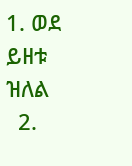1. ወደ ይዘቱ ዝለል
  2.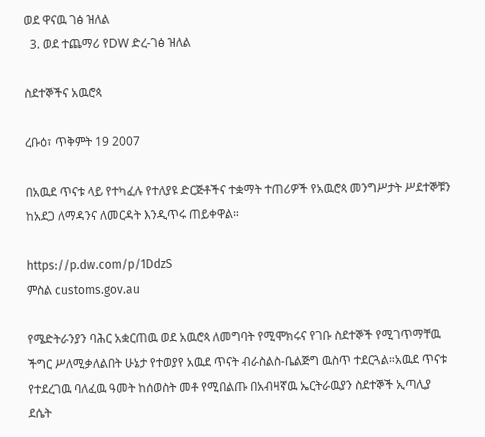ወደ ዋናዉ ገፅ ዝለል
  3. ወደ ተጨማሪ የDW ድረ-ገፅ ዝለል

ስደተኞችና አዉሮጳ

ረቡዕ፣ ጥቅምት 19 2007

በአዉደ ጥናቱ ላይ የተካፈሉ የተለያዩ ድርጅቶችና ተቋማት ተጠሪዎች የአዉሮጳ መንግሥታት ሥደተኞቹን ከአደጋ ለማዳንና ለመርዳት እንዲጥሩ ጠይቀዋል።

https://p.dw.com/p/1DdzS
ምስል customs.gov.au

የሜድትራንያን ባሕር አቋርጠዉ ወደ አዉሮጳ ለመግባት የሚሞክሩና የገቡ ስደተኞች የሚገጥማቸዉ ችግር ሥለሚቃለልበት ሁኔታ የተወያየ አዉደ ጥናት ብራስልስ-ቤልጅግ ዉስጥ ተደርጓል።አዉደ ጥናቱ የተደረገዉ ባለፈዉ ዓመት ከሰወስት መቶ የሚበልጡ በአብዛኛዉ ኤርትራዉያን ስደተኞች ኢጣሊያ ደሴት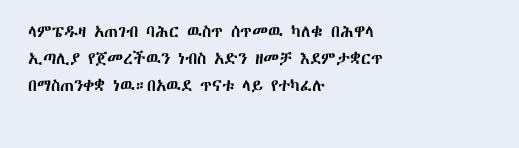ላምፔዱዛ አጠገብ ባሕር ዉስጥ ሰጥመዉ ካለቁ በሕዋላ ኢጣሊያ የጀመረችዉን ነብስ አድን ዘመቻ እደምታቋርጥ በማስጠንቀቋ ነዉ።በአዉደ ጥናቱ ላይ የተካፈሉ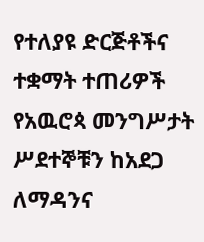የተለያዩ ድርጅቶችና ተቋማት ተጠሪዎች የአዉሮጳ መንግሥታት ሥደተኞቹን ከአደጋ ለማዳንና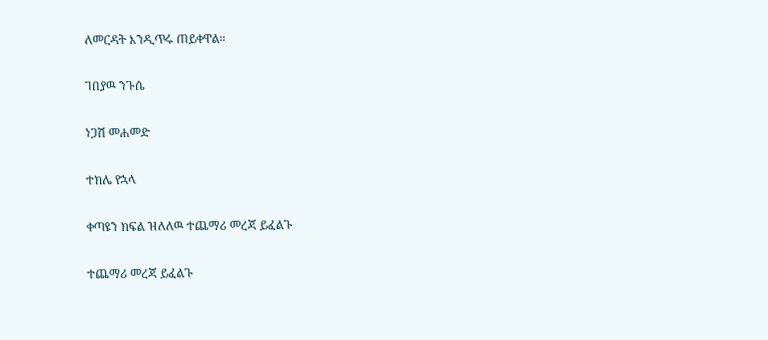ለመርዳት እንዲጥሩ ጠይቀዋል።

ገበያዉ ንጉሴ

ነጋሽ መሐመድ

ተክሌ የኋላ

ቀጣዩን ክፍል ዝለለዉ ተጨማሪ መረጃ ይፈልጉ

ተጨማሪ መረጃ ይፈልጉ